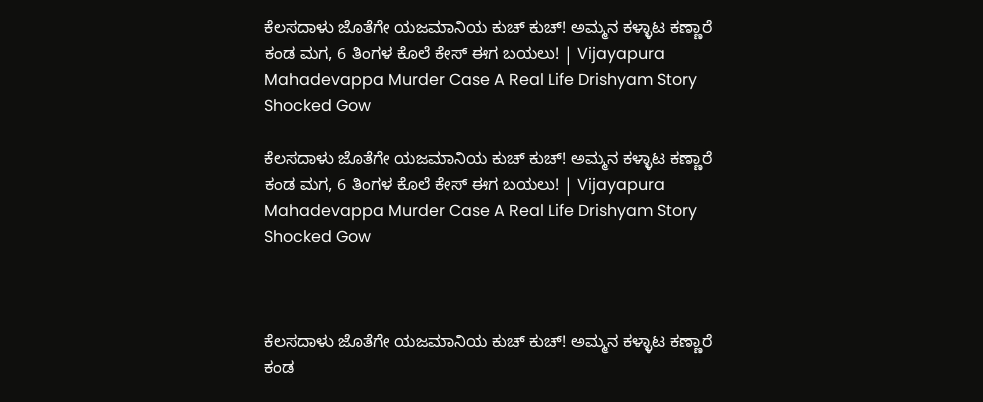ಕೆಲಸದಾಳು ಜೊತೆಗೇ ಯಜಮಾನಿಯ ಕುಚ್ ಕುಚ್! ಅಮ್ಮನ ಕಳ್ಳಾಟ ಕಣ್ಣಾರೆ ಕಂಡ ಮಗ, 6 ತಿಂಗಳ ಕೊಲೆ ಕೇಸ್ ಈಗ ಬಯಲು! | Vijayapura Mahadevappa Murder Case A Real Life Drishyam Story Shocked Gow

ಕೆಲಸದಾಳು ಜೊತೆಗೇ ಯಜಮಾನಿಯ ಕುಚ್ ಕುಚ್! ಅಮ್ಮನ ಕಳ್ಳಾಟ ಕಣ್ಣಾರೆ ಕಂಡ ಮಗ, 6 ತಿಂಗಳ ಕೊಲೆ ಕೇಸ್ ಈಗ ಬಯಲು! | Vijayapura Mahadevappa Murder Case A Real Life Drishyam Story Shocked Gow



ಕೆಲಸದಾಳು ಜೊತೆಗೇ ಯಜಮಾನಿಯ ಕುಚ್ ಕುಚ್! ಅಮ್ಮನ ಕಳ್ಳಾಟ ಕಣ್ಣಾರೆ ಕಂಡ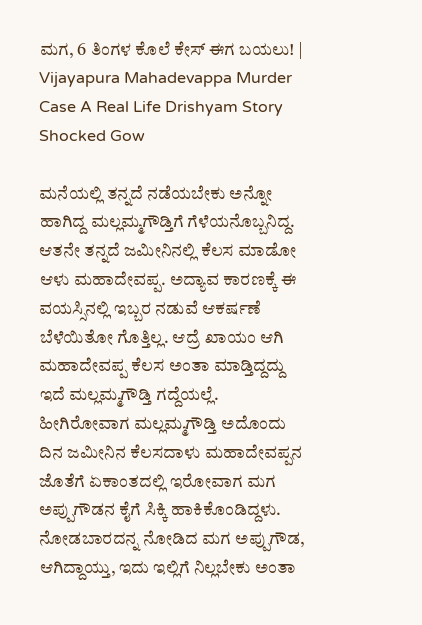ಮಗ, 6 ತಿಂಗಳ ಕೊಲೆ ಕೇಸ್ ಈಗ ಬಯಲು! | Vijayapura Mahadevappa Murder Case A Real Life Drishyam Story Shocked Gow

ಮನೆಯಲ್ಲಿ ತನ್ನದೆ ನಡೆಯಬೇಕು ಅನ್ನೋ ಹಾಗಿದ್ದ ಮಲ್ಲಮ್ಮಗೌಡ್ತಿಗೆ ಗೆಳೆಯನೊಬ್ಬನಿದ್ದ. ಆತನೇ ತನ್ನದೆ ಜಮೀನಿನಲ್ಲಿ ಕೆಲಸ ಮಾಡೋ ಆಳು ಮಹಾದೇವಪ್ಪ. ಅದ್ಯಾವ ಕಾರಣಕ್ಕೆ ಈ ವಯಸ್ಸಿನಲ್ಲಿ ಇಬ್ಬರ ನಡುವೆ ಆಕರ್ಷಣೆ ಬೆಳೆಯಿತೋ ಗೊತ್ತಿಲ್ಲ. ಆದ್ರೆ ಖಾಯಂ ಆಗಿ ಮಹಾದೇವಪ್ಪ ಕೆಲಸ ಅಂತಾ ಮಾಡ್ತಿದ್ದದ್ದು ಇದೆ ಮಲ್ಲಮ್ಮಗೌಡ್ತಿ ಗದ್ದೆಯಲ್ಲೆ. ಹೀಗಿರೋವಾಗ ಮಲ್ಲಮ್ಮಗೌಡ್ತಿ ಅದೊಂದು ದಿನ ಜಮೀನಿನ ಕೆಲಸದಾಳು ಮಹಾದೇವಪ್ಪನ ಜೊತೆಗೆ ಏಕಾಂತದಲ್ಲಿ ಇರೋವಾಗ ಮಗ ಅಪ್ಪುಗೌಡನ ಕೈಗೆ ಸಿಕ್ಕಿ ಹಾಕಿಕೊಂಡಿದ್ದಳು. ನೋಡಬಾರದನ್ನ ನೋಡಿದ ಮಗ ಅಪ್ಪುಗೌಡ, ಆಗಿದ್ದಾಯ್ತು, ಇದು ಇಲ್ಲಿಗೆ ನಿಲ್ಲಬೇಕು ಅಂತಾ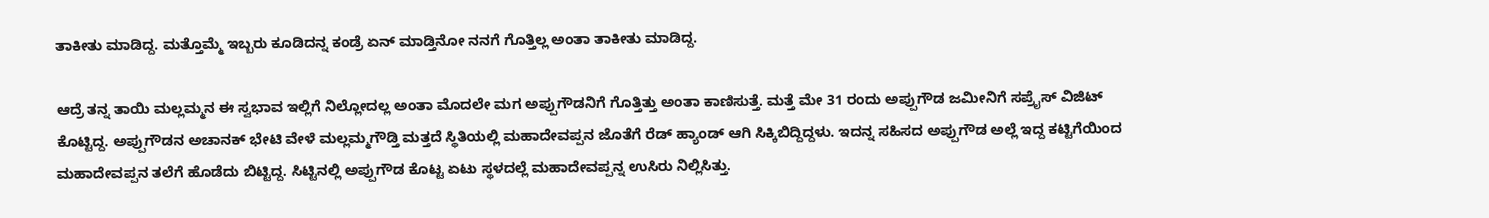ತಾಕೀತು ಮಾಡಿದ್ದ. ಮತ್ತೊಮ್ಮೆ ಇಬ್ಬರು ಕೂಡಿದನ್ನ ಕಂಡ್ರೆ ಏನ್‌ ಮಾಡ್ತಿನೋ ನನಗೆ ಗೊತ್ತಿಲ್ಲ ಅಂತಾ ತಾಕೀತು ಮಾಡಿದ್ದ.

ಆದ್ರೆ ತನ್ನ ತಾಯಿ ಮಲ್ಲಮ್ಮನ ಈ ಸ್ವಭಾವ ಇಲ್ಲಿಗೆ ನಿಲ್ಲೋದಲ್ಲ ಅಂತಾ ಮೊದಲೇ ಮಗ ಅಪ್ಪುಗೌಡನಿಗೆ ಗೊತ್ತಿತ್ತು ಅಂತಾ ಕಾಣಿಸುತ್ತೆ. ಮತ್ತೆ ಮೇ 31 ರಂದು ಅಪ್ಪುಗೌಡ ಜಮೀನಿಗೆ ಸಪ್ರೈಸ್‌ ವಿಜಿಟ್‌ ಕೊಟ್ಟಿದ್ದ. ಅಪ್ಪುಗೌಡನ ಅಚಾನಕ್‌ ಭೇಟಿ ವೇಳೆ ಮಲ್ಲಮ್ಮಗೌಡ್ತಿ ಮತ್ತದೆ ಸ್ಥಿತಿಯಲ್ಲಿ ಮಹಾದೇವಪ್ಪನ ಜೊತೆಗೆ ರೆಡ್‌ ಹ್ಯಾಂಡ್‌ ಆಗಿ ಸಿಕ್ಕಿಬಿದ್ದಿದ್ದಳು. ಇದನ್ನ ಸಹಿಸದ ಅಪ್ಪುಗೌಡ ಅಲ್ಲೆ ಇದ್ದ ಕಟ್ಟಿಗೆಯಿಂದ ಮಹಾದೇವಪ್ಪನ ತಲೆಗೆ ಹೊಡೆದು ಬಿಟ್ಟಿದ್ದ. ಸಿಟ್ಟಿನಲ್ಲಿ ಅಪ್ಪುಗೌಡ ಕೊಟ್ಟ ಏಟು ಸ್ಥಳದಲ್ಲೆ ಮಹಾದೇವಪ್ಪನ್ನ ಉಸಿರು ನಿಲ್ಲಿಸಿತ್ತು.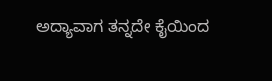ಅದ್ಯಾವಾಗ ತನ್ನದೇ ಕೈಯಿಂದ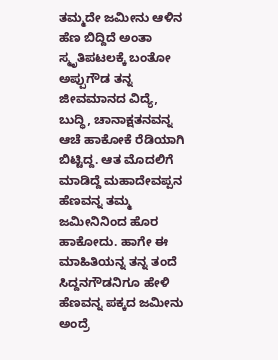ತಮ್ಮದೇ ಜಮೀನು ಆಳಿನ ಹೆಣ ಬಿದ್ದಿದೆ ಅಂತಾ ಸ್ಮೃತಿಪಟಲಕ್ಕೆ ಬಂತೋ ಅಪ್ಪುಗೌಡ ತನ್ನ ಜೀವಮಾನದ ವಿದ್ಯೆ, ಬುದ್ಧಿ, ಚಾನಾಕ್ಷತನವನ್ನ ಆಚೆ ಹಾಕೋಕೆ ರೆಡಿಯಾಗಿ ಬಿಟ್ಟಿದ್ದ. ಆತ ಮೊದಲಿಗೆ ಮಾಡಿದ್ದೆ ಮಹಾದೇವಪ್ಪನ ಹೆಣವನ್ನ ತಮ್ಮ ಜಮೀನಿನಿಂದ ಹೊರ ಹಾಕೋದು. ಹಾಗೇ ಈ ಮಾಹಿತಿಯನ್ನ ತನ್ನ ತಂದೆ ಸಿದ್ದನಗೌಡನಿಗೂ ಹೇಳಿ ಹೆಣವನ್ನ ಪಕ್ಕದ ಜಮೀನು ಅಂದ್ರೆ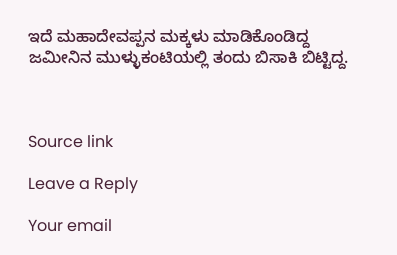ಇದೆ ಮಹಾದೇವಪ್ಪನ ಮಕ್ಕಳು ಮಾಡಿಕೊಂಡಿದ್ದ ಜಮೀನಿನ ಮುಳ್ಳುಕಂಟಿಯಲ್ಲಿ ತಂದು ಬಿಸಾಕಿ ಬಿಟ್ಟಿದ್ದ.



Source link

Leave a Reply

Your email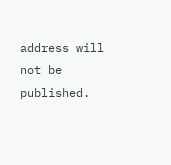address will not be published.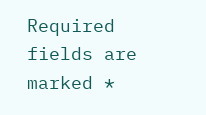Required fields are marked *